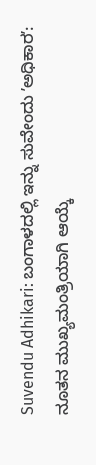Suvendu Adhikari: ಬಂಗಾಳದಲ್ಲಿ ಇನ್ನು ಸುವೇಂದು ʼಅಧಿಕಾರʼ: ನೂತನ ಮುಖ್ಯಮಂತ್ರಿಯಾಗಿ ಆಯ್ಕೆ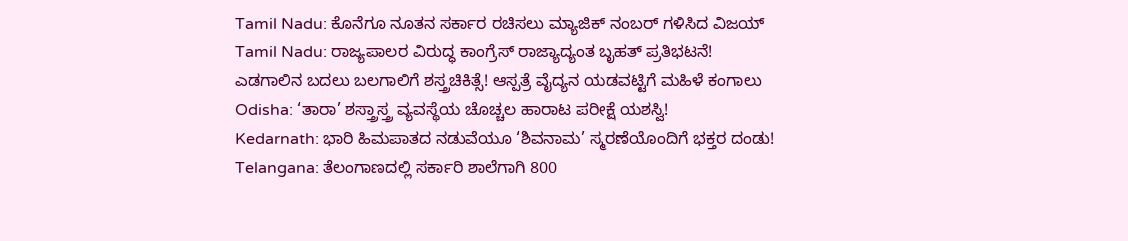Tamil Nadu: ಕೊನೆಗೂ ನೂತನ ಸರ್ಕಾರ ರಚಿಸಲು ಮ್ಯಾಜಿಕ್ ನಂಬರ್ ಗಳಿಸಿದ ವಿಜಯ್
Tamil Nadu: ರಾಜ್ಯಪಾಲರ ವಿರುದ್ಧ ಕಾಂಗ್ರೆಸ್ ರಾಜ್ಯಾದ್ಯಂತ ಬೃಹತ್ ಪ್ರತಿಭಟನೆ!
ಎಡಗಾಲಿನ ಬದಲು ಬಲಗಾಲಿಗೆ ಶಸ್ತ್ರಚಿಕಿತ್ಸೆ! ಆಸ್ಪತ್ರೆ ವೈದ್ಯನ ಯಡವಟ್ಟಿಗೆ ಮಹಿಳೆ ಕಂಗಾಲು
Odisha: ‘ತಾರಾ’ ಶಸ್ತ್ರಾಸ್ತ್ರ ವ್ಯವಸ್ಥೆಯ ಚೊಚ್ಚಲ ಹಾರಾಟ ಪರೀಕ್ಷೆ ಯಶಸ್ವಿ!
Kedarnath: ಭಾರಿ ಹಿಮಪಾತದ ನಡುವೆಯೂ ‘ಶಿವನಾಮ’ ಸ್ಮರಣೆಯೊಂದಿಗೆ ಭಕ್ತರ ದಂಡು!
Telangana: ತೆಲಂಗಾಣದಲ್ಲಿ ಸರ್ಕಾರಿ ಶಾಲೆಗಾಗಿ 800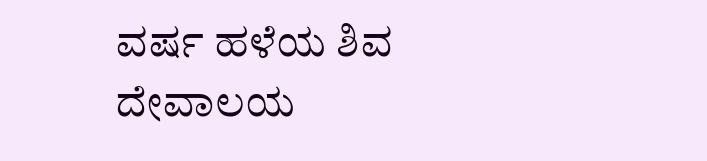ವರ್ಷ ಹಳೆಯ ಶಿವ ದೇವಾಲಯ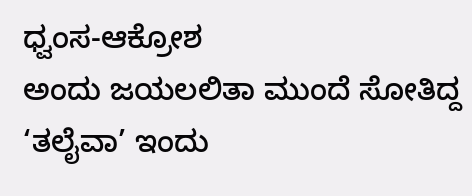ಧ್ವಂಸ-ಆಕ್ರೋಶ
ಅಂದು ಜಯಲಲಿತಾ ಮುಂದೆ ಸೋತಿದ್ದ ‘ತಲೈವಾ’ ಇಂದು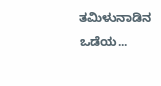ತಮಿಳುನಾಡಿನ ಒಡೆಯ...